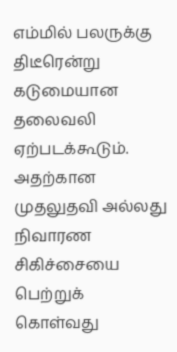எம்மில் பலருக்கு திடீரென்று கடுமையான தலைவலி ஏற்படக்கூடும். அதற்கான முதலுதவி அல்லது நிவாரண சிகிச்சையை பெற்றுக் கொள்வது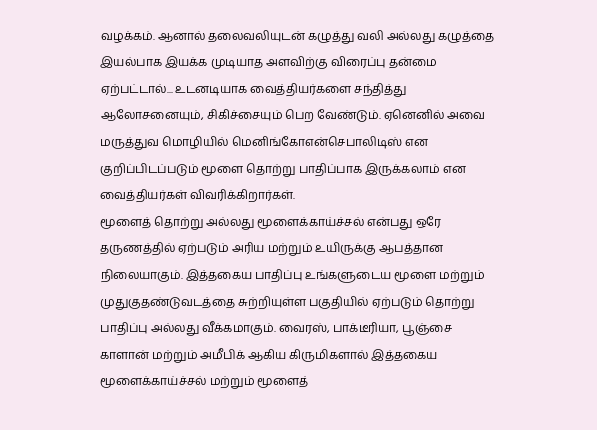வழக்கம். ஆனால் தலைவலியுடன் கழுத்து வலி அல்லது கழுத்தை இயல்பாக இயக்க முடியாத அளவிற்கு விரைப்பு தன்மை ஏற்பட்டால்... உடனடியாக வைத்தியர்களை சந்தித்து ஆலோசனையும், சிகிச்சையும் பெற வேண்டும். ஏனெனில் அவை மருத்துவ மொழியில் மெனிங்கோஎன்செபாலிடிஸ் என குறிப்பிடப்படும் மூளை தொற்று பாதிப்பாக இருக்கலாம் என வைத்தியர்கள் விவரிக்கிறார்கள்.
மூளைத் தொற்று அல்லது மூளைக்காய்ச்சல் என்பது ஒரே தருணத்தில் ஏற்படும் அரிய மற்றும் உயிருக்கு ஆபத்தான நிலையாகும். இத்தகைய பாதிப்பு உங்களுடைய மூளை மற்றும் முதுகுதண்டுவடத்தை சுற்றியுள்ள பகுதியில் ஏற்படும் தொற்று பாதிப்பு அல்லது வீக்கமாகும். வைரஸ், பாக்டீரியா, பூஞ்சை காளான் மற்றும் அமீபிக் ஆகிய கிருமிகளால் இத்தகைய மூளைக்காய்ச்சல் மற்றும் மூளைத்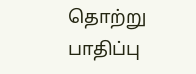தொற்று பாதிப்பு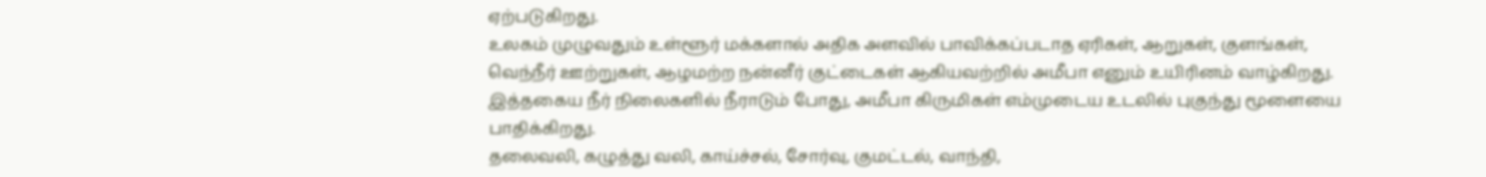ஏற்படுகிறது.
உலகம் முழுவதும் உள்ளூர் மக்களால் அதிக அளவில் பாவிக்கப்படாத ஏரிகள், ஆறுகள், குளங்கள், வெந்நீர் ஊற்றுகள், ஆழமற்ற நன்னீர் குட்டைகள் ஆகியவற்றில் அமீபா எனும் உயிரினம் வாழ்கிறது. இத்தகைய நீர் நிலைகளில் நீராடும் போது, அமீபா கிருமிகள் எம்முடைய உடலில் புகுந்து மூளையை பாதிக்கிறது.
தலைவலி, கழுத்து வலி, காய்ச்சல், சோர்வு, குமட்டல், வாந்தி,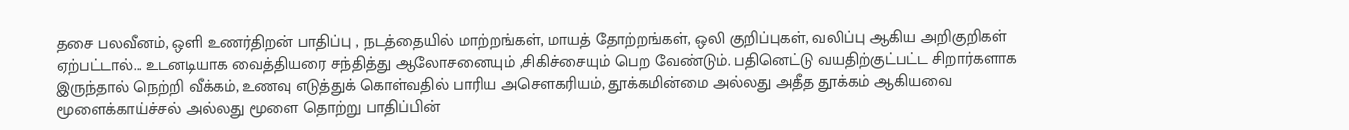தசை பலவீனம், ஒளி உணர்திறன் பாதிப்பு , நடத்தையில் மாற்றங்கள், மாயத் தோற்றங்கள், ஒலி குறிப்புகள், வலிப்பு ஆகிய அறிகுறிகள் ஏற்பட்டால்... உடனடியாக வைத்தியரை சந்தித்து ஆலோசனையும் ,சிகிச்சையும் பெற வேண்டும். பதினெட்டு வயதிற்குட்பட்ட சிறார்களாக இருந்தால் நெற்றி வீக்கம், உணவு எடுத்துக் கொள்வதில் பாரிய அசௌகரியம், தூக்கமின்மை அல்லது அதீத தூக்கம் ஆகியவை மூளைக்காய்ச்சல் அல்லது மூளை தொற்று பாதிப்பின்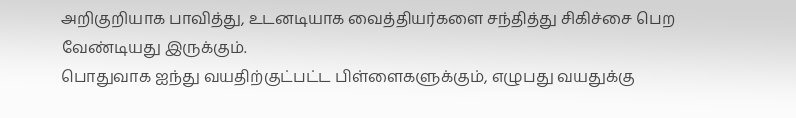அறிகுறியாக பாவித்து, உடனடியாக வைத்தியர்களை சந்தித்து சிகிச்சை பெற வேண்டியது இருக்கும்.
பொதுவாக ஐந்து வயதிற்குட்பட்ட பிள்ளைகளுக்கும், எழுபது வயதுக்கு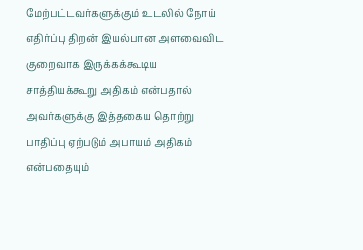மேற்பட்டவர்களுக்கும் உடலில் நோய் எதிர்ப்பு திறன் இயல்பான அளவைவிட குறைவாக இருக்கக்கூடிய சாத்தியக்கூறு அதிகம் என்பதால் அவர்களுக்கு இத்தகைய தொற்று பாதிப்பு ஏற்படும் அபாயம் அதிகம் என்பதையும்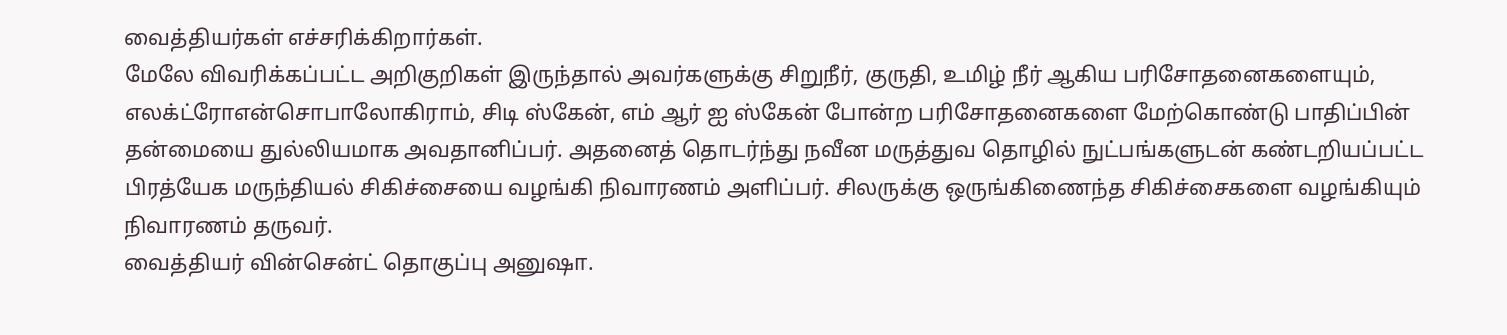வைத்தியர்கள் எச்சரிக்கிறார்கள்.
மேலே விவரிக்கப்பட்ட அறிகுறிகள் இருந்தால் அவர்களுக்கு சிறுநீர், குருதி, உமிழ் நீர் ஆகிய பரிசோதனைகளையும், எலக்ட்ரோஎன்சொபாலோகிராம், சிடி ஸ்கேன், எம் ஆர் ஐ ஸ்கேன் போன்ற பரிசோதனைகளை மேற்கொண்டு பாதிப்பின் தன்மையை துல்லியமாக அவதானிப்பர். அதனைத் தொடர்ந்து நவீன மருத்துவ தொழில் நுட்பங்களுடன் கண்டறியப்பட்ட பிரத்யேக மருந்தியல் சிகிச்சையை வழங்கி நிவாரணம் அளிப்பர். சிலருக்கு ஒருங்கிணைந்த சிகிச்சைகளை வழங்கியும் நிவாரணம் தருவர்.
வைத்தியர் வின்சென்ட் தொகுப்பு அனுஷா.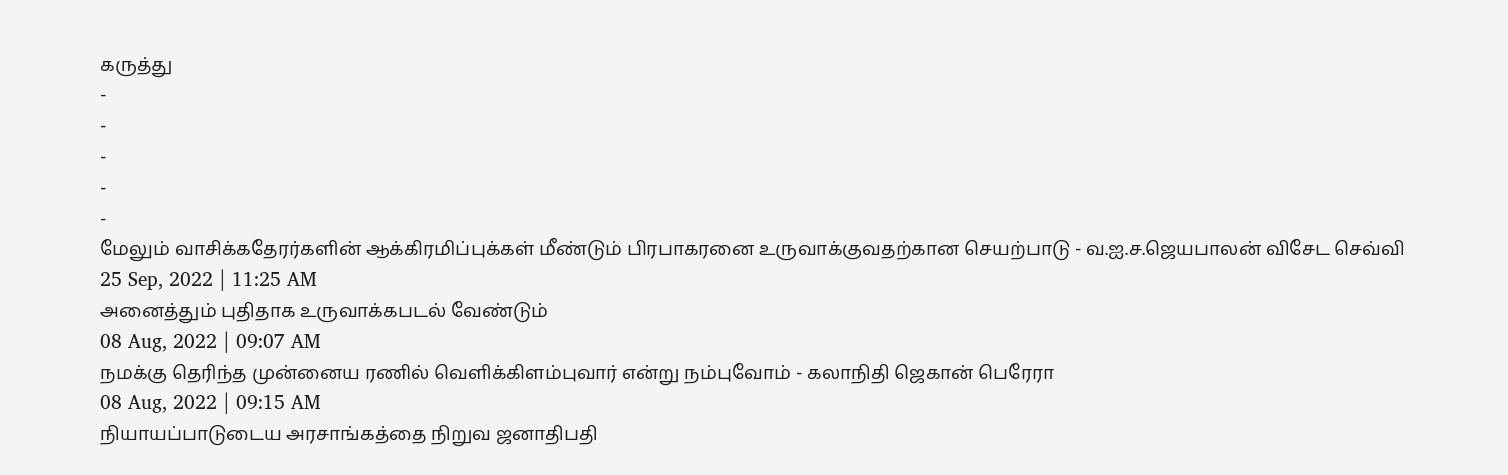கருத்து
-
-
-
-
-
மேலும் வாசிக்கதேரர்களின் ஆக்கிரமிப்புக்கள் மீண்டும் பிரபாகரனை உருவாக்குவதற்கான செயற்பாடு - வ.ஐ.ச.ஜெயபாலன் விசேட செவ்வி
25 Sep, 2022 | 11:25 AM
அனைத்தும் புதிதாக உருவாக்கபடல் வேண்டும்
08 Aug, 2022 | 09:07 AM
நமக்கு தெரிந்த முன்னைய ரணில் வெளிக்கிளம்புவார் என்று நம்புவோம் - கலாநிதி ஜெகான் பெரேரா
08 Aug, 2022 | 09:15 AM
நியாயப்பாடுடைய அரசாங்கத்தை நிறுவ ஜனாதிபதி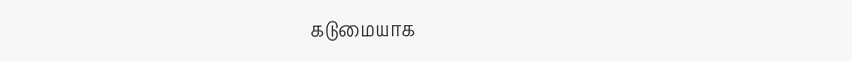கடுமையாக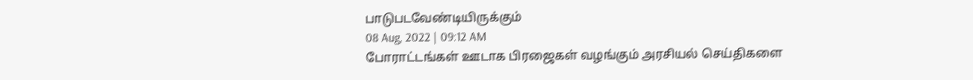பாடுபடவேண்டியிருக்கும்
08 Aug, 2022 | 09:12 AM
போராட்டங்கள் ஊடாக பிரஜைகள் வழங்கும் அரசியல் செய்திகளை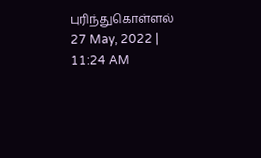புரிந்துகொள்ளல்
27 May, 2022 | 11:24 AM